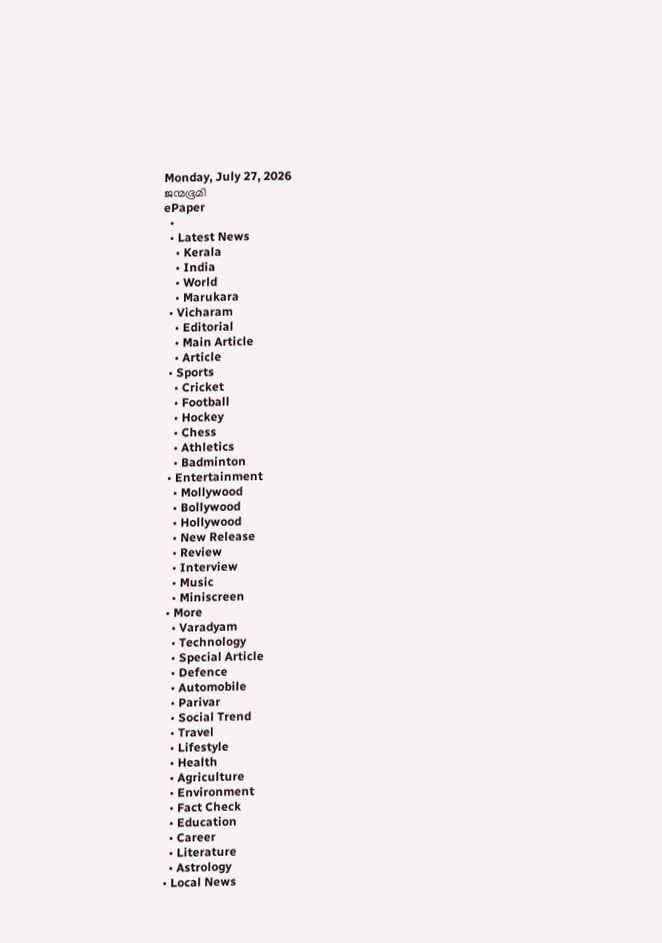Monday, July 27, 2026
ജന്മഭൂമി
ePaper
  •
  • Latest News
    • Kerala
    • India
    • World
    • Marukara
  • Vicharam
    • Editorial
    • Main Article
    • Article
  • Sports
    • Cricket
    • Football
    • Hockey
    • Chess
    • Athletics
    • Badminton
  • Entertainment
    • Mollywood
    • Bollywood
    • Hollywood
    • New Release
    • Review
    • Interview
    • Music
    • Miniscreen
  • More
    • Varadyam
    • Technology
    • Special Article
    • Defence
    • Automobile
    • Parivar
    • Social Trend
    • Travel
    • Lifestyle
    • Health
    • Agriculture
    • Environment
    • Fact Check
    • Education
    • Career
    • Literature
    • Astrology
  • Local News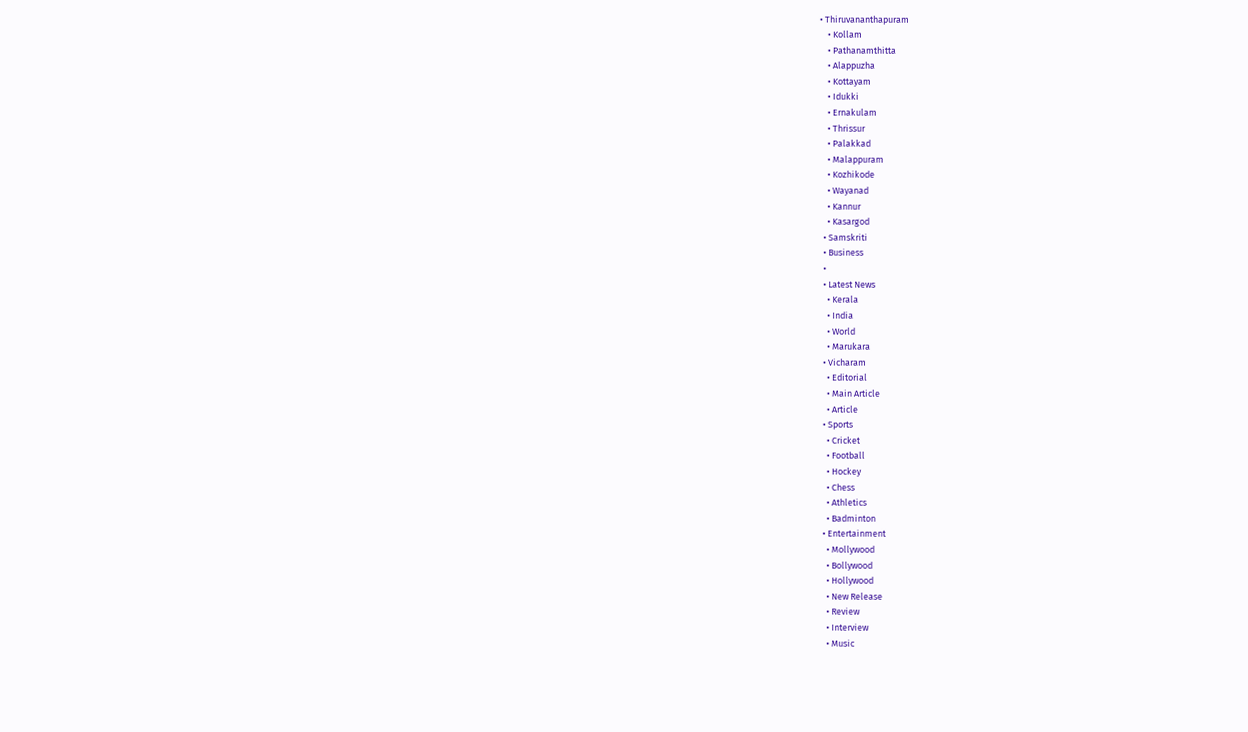• Thiruvananthapuram
    • Kollam
    • Pathanamthitta
    • Alappuzha
    • Kottayam
    • Idukki
    • Ernakulam
    • Thrissur
    • Palakkad
    • Malappuram
    • Kozhikode
    • Wayanad
    • Kannur
    • Kasargod
  • Samskriti
  • Business
  •
  • Latest News
    • Kerala
    • India
    • World
    • Marukara
  • Vicharam
    • Editorial
    • Main Article
    • Article
  • Sports
    • Cricket
    • Football
    • Hockey
    • Chess
    • Athletics
    • Badminton
  • Entertainment
    • Mollywood
    • Bollywood
    • Hollywood
    • New Release
    • Review
    • Interview
    • Music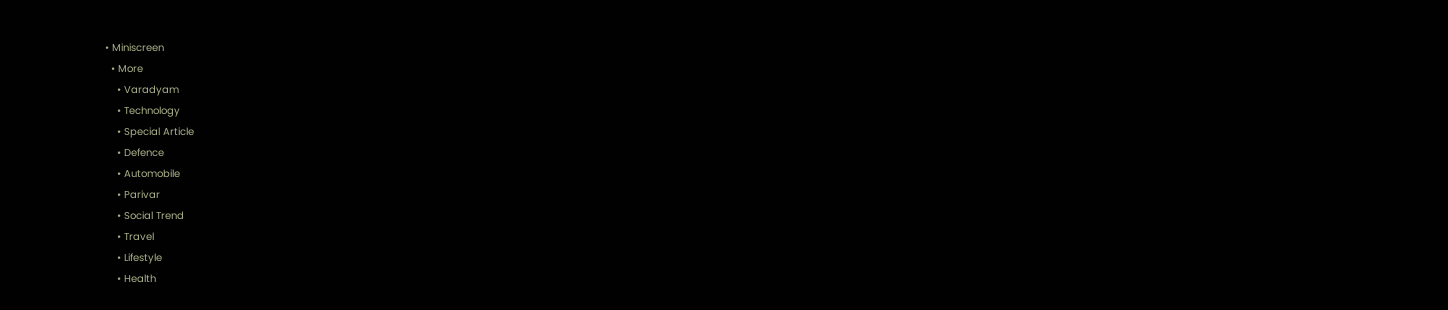• Miniscreen
  • More
    • Varadyam
    • Technology
    • Special Article
    • Defence
    • Automobile
    • Parivar
    • Social Trend
    • Travel
    • Lifestyle
    • Health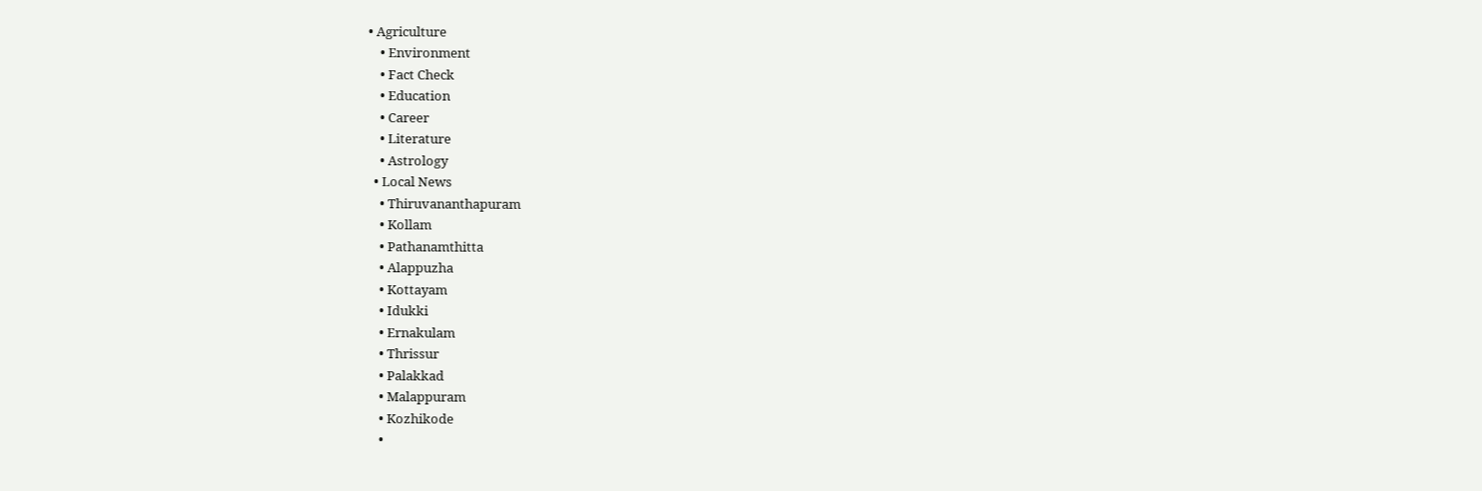• Agriculture
    • Environment
    • Fact Check
    • Education
    • Career
    • Literature
    • Astrology
  • Local News
    • Thiruvananthapuram
    • Kollam
    • Pathanamthitta
    • Alappuzha
    • Kottayam
    • Idukki
    • Ernakulam
    • Thrissur
    • Palakkad
    • Malappuram
    • Kozhikode
    •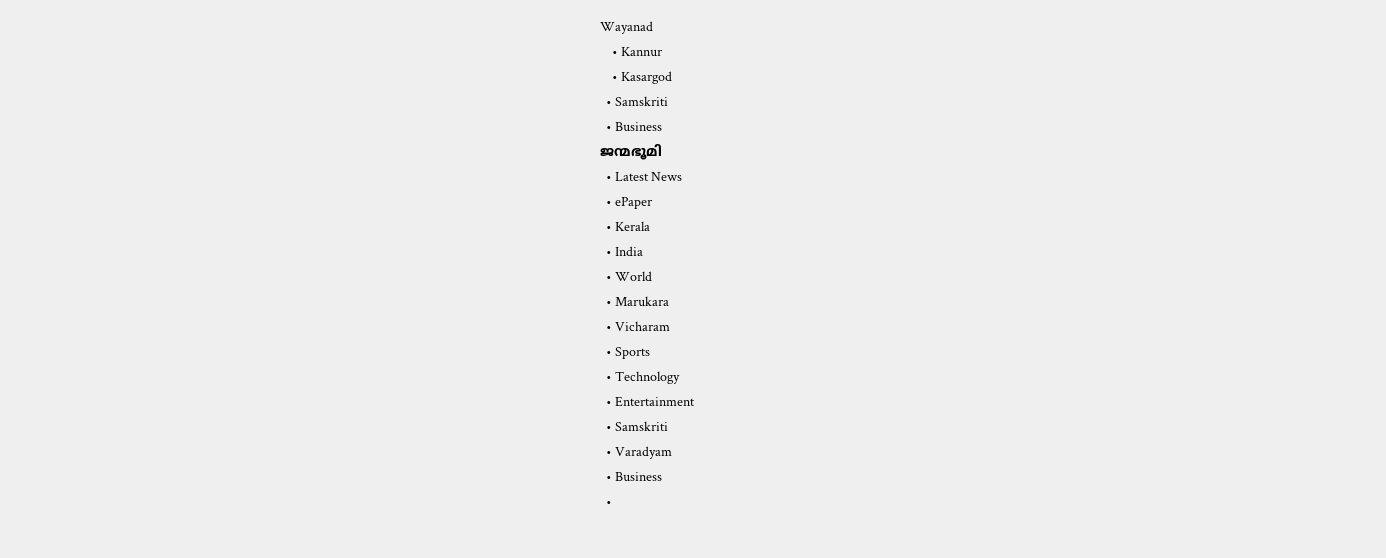Wayanad
    • Kannur
    • Kasargod
  • Samskriti
  • Business
ജന്മഭൂമി
  • Latest News
  • ePaper
  • Kerala
  • India
  • World
  • Marukara
  • Vicharam
  • Sports
  • Technology
  • Entertainment
  • Samskriti
  • Varadyam
  • Business
  •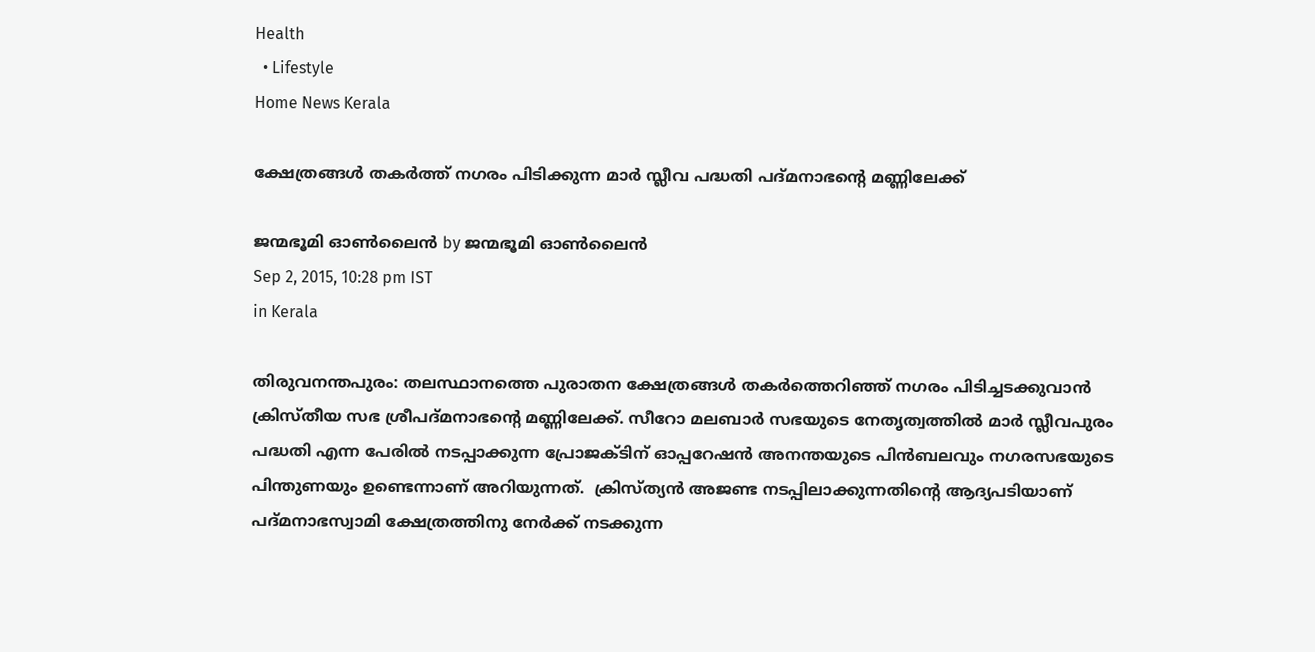Health
  • Lifestyle
Home News Kerala

ക്ഷേത്രങ്ങള്‍ തകര്‍ത്ത് നഗരം പിടിക്കുന്ന മാര്‍ സ്ലീവ പദ്ധതി പദ്മനാഭന്റെ മണ്ണിലേക്ക്

ജന്മഭൂമി ഓണ്‍ലൈന്‍ by ജന്മഭൂമി ഓണ്‍ലൈന്‍
Sep 2, 2015, 10:28 pm IST
in Kerala

തിരുവനന്തപുരം: തലസ്ഥാനത്തെ പുരാതന ക്ഷേത്രങ്ങള്‍ തകര്‍ത്തെറിഞ്ഞ് നഗരം പിടിച്ചടക്കുവാന്‍ ക്രിസ്തീയ സഭ ശ്രീപദ്മനാഭന്റെ മണ്ണിലേക്ക്. സീറോ മലബാര്‍ സഭയുടെ നേതൃത്വത്തില്‍ മാര്‍ സ്ലീവപുരം പദ്ധതി എന്ന പേരില്‍ നടപ്പാക്കുന്ന പ്രോജക്ടിന് ഓപ്പറേഷന്‍ അനന്തയുടെ പിന്‍ബലവും നഗരസഭയുടെ പിന്തുണയും ഉണ്ടെന്നാണ് അറിയുന്നത്.  ക്രിസ്ത്യന്‍ അജണ്ട നടപ്പിലാക്കുന്നതിന്റെ ആദ്യപടിയാണ് പദ്മനാഭസ്വാമി ക്ഷേത്രത്തിനു നേര്‍ക്ക് നടക്കുന്ന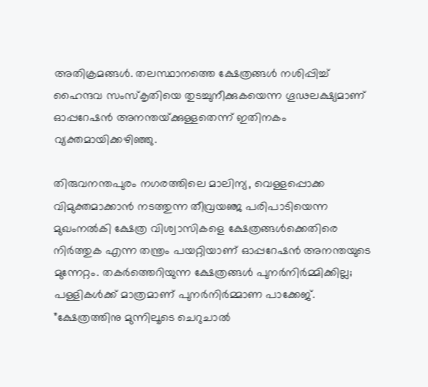അതിക്രമങ്ങള്‍. തലസ്ഥാനത്തെ ക്ഷേത്രങ്ങള്‍ നശിപ്പിച്ച് ഹൈന്ദവ സംസ്‌കൃതിയെ തുടച്ചുനീക്കുകയെന്ന ഗൂഢലക്ഷ്യമാണ് ഓപ്പറേഷന്‍ അനന്തയ്‌ക്കുള്ളതെന്ന് ഇതിനകം വ്യക്തമായിക്കഴിഞ്ഞു.

തിരുവനന്തപുരം നഗരത്തിലെ മാലിന്യ, വെള്ളപ്പൊക്ക വിമുക്തമാക്കാന്‍ നടത്തുന്ന തീവ്രയഞ്ജ പരിപാടിയെന്ന മുഖംനല്‍കി ക്ഷേത്ര വിശ്വാസികളെ ക്ഷേത്രങ്ങള്‍ക്കെതിരെ നിര്‍ത്തുക എന്ന തന്ത്രം പയറ്റിയാണ് ഓപ്പറേഷന്‍ അനന്തയുടെ മുന്നേറ്റം. തകര്‍ത്തെറിയുന്ന ക്ഷേത്രങ്ങള്‍ പുനര്‍നിര്‍മ്മിക്കില്ല; പള്ളികള്‍ക്ക് മാത്രമാണ് പുനര്‍നിര്‍മ്മാണ പാക്കേജ്. ”ക്ഷേത്രത്തിനു മുന്നിലൂടെ ചെറുചാല്‍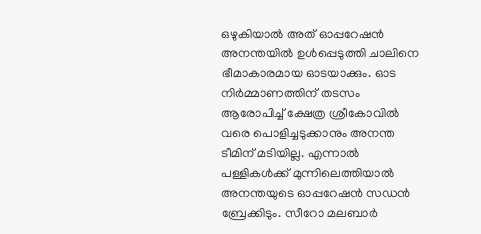ഒഴുകിയാല്‍ അത് ഓപ്പറേഷന്‍ അനന്തയില്‍ ഉള്‍പ്പെടുത്തി ചാലിനെ ഭീമാകാരമായ ഓടയാക്കും. ഓട നിര്‍മ്മാണത്തിന് തടസം ആരോപിച്ച് ക്ഷേത്ര ശ്രീകോവില്‍ വരെ പൊളിച്ചടുക്കാനും അനന്ത ടീമിന് മടിയില്ല. എന്നാല്‍ പള്ളികള്‍ക്ക് മുന്നിലെത്തിയാല്‍ അനന്തയുടെ ഓപ്പറേഷന്‍ സഡന്‍ ബ്രേക്കിടും. സീറോ മലബാര്‍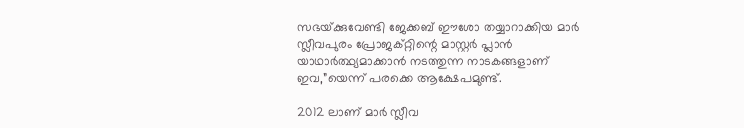സഭയ്‌ക്കുവേണ്ടി ജേക്കബ് ഈശോ തയ്യാറാക്കിയ മാര്‍ സ്ലീവപുരം പ്രോജക്റ്റിന്റെ മാസ്റ്റര്‍ പ്ലാന്‍ യാഥാര്‍ത്ഥ്യമാക്കാന്‍ നടത്തുന്ന നാടകങ്ങളാണ് ഇവ,”യെന്ന് പരക്കെ ആക്ഷേപമുണ്ട്.

2012 ലാണ് മാര്‍ സ്ലീവ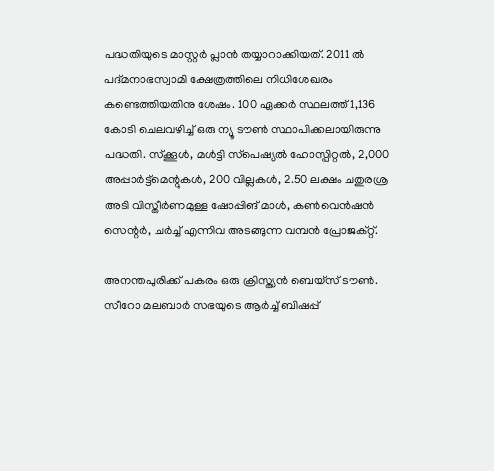പദ്ധതിയുടെ മാസ്റ്റര്‍ പ്ലാന്‍ തയ്യാറാക്കിയത്. 2011 ല്‍ പദ്മനാഭസ്വാമി ക്ഷേത്രത്തിലെ നിധിശേഖരം കണ്ടെത്തിയതിനു ശേഷം. 100 ഏക്കര്‍ സ്ഥലത്ത് 1,136 കോടി ചെലവഴിച്ച് ഒരു ന്യൂ ടൗണ്‍ സ്ഥാപിക്കലായിരുന്നു പദ്ധതി. സ്‌ക്കൂള്‍, മള്‍ട്ടി സ്‌പെഷ്യല്‍ ഹോസ്പിറ്റല്‍, 2,000 അപ്പാര്‍ട്ട്‌മെന്റുകള്‍, 200 വില്ലകള്‍, 2.50 ലക്ഷം ചതുരശ്ര അടി വിസ്തീര്‍ണമുള്ള ഷോപ്പിങ് മാള്‍, കണ്‍വെന്‍ഷന്‍ സെന്റര്‍, ചര്‍ച്ച് എന്നിവ അടങ്ങുന്ന വമ്പന്‍ പ്രോജക്റ്റ്.

അനന്തപുരിക്ക് പകരം ഒരു ക്രിസ്ത്യന്‍ ബെയ്‌സ് ടൗണ്‍. സീറോ മലബാര്‍ സഭയുടെ ആര്‍ച്ച് ബിഷപ്പ്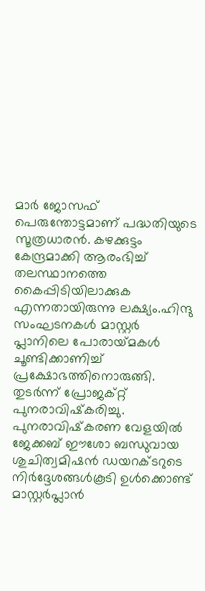മാര്‍ ജോസഫ് പെരുന്തോട്ടമാണ് പദ്ധതിയുടെ സൂത്രധാരന്‍. കഴക്കുട്ടം കേന്ദ്രമാക്കി ആരംഭിച്ച് തലസ്ഥാനത്തെ കൈപ്പിടിയിലാക്കുക എന്നതായിരുന്നു ലക്ഷ്യം.ഹിന്ദു സംഘടനകള്‍ മാസ്റ്റര്‍ പ്ലാനിലെ പോരായ്‌മകള്‍ ചൂണ്ടിക്കാണിച്ച് പ്രക്ഷോഭത്തിനൊരുങ്ങി. തുടര്‍ന്ന് പ്രോജക്റ്റ് പുനരാവിഷ്‌കരിച്ചു. പുനരാവിഷ്‌കരണ വേളയില്‍ ജേക്കബ് ഈശോ ബന്ധുവായ ശുചിത്വമിഷന്‍ ഡയറക്ടറുടെ നിര്‍ദ്ദേശങ്ങള്‍കൂടി ഉള്‍ക്കൊണ്ട് മാസ്റ്റര്‍പ്ലാന്‍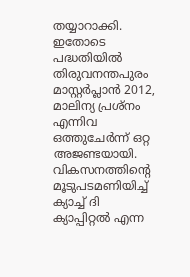തയ്യാറാക്കി. ഇതോടെ പദ്ധതിയില്‍ തിരുവനന്തപുരം മാസ്റ്റര്‍പ്ലാന്‍ 2012, മാലിന്യ പ്രശ്‌നം എന്നിവ ഒത്തുചേര്‍ന്ന് ഒറ്റ അജണ്ടയായി. വികസനത്തിന്റെ മൂടുപടമണിയിച്ച് ക്യാച്ച് ദി ക്യാപ്പിറ്റല്‍ എന്ന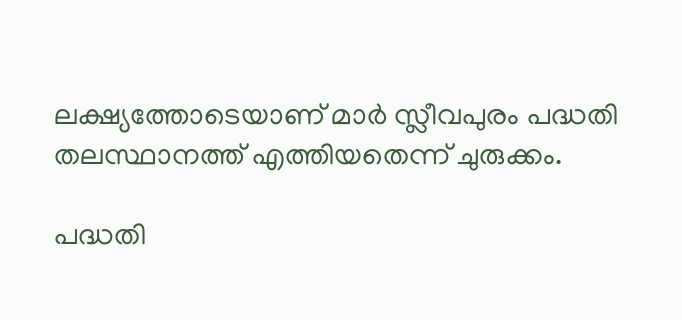ലക്ഷ്യത്തോടെയാണ് മാര്‍ സ്ലീവപുരം പദ്ധതി തലസ്ഥാനത്ത് എത്തിയതെന്ന് ചുരുക്കം.

പദ്ധതി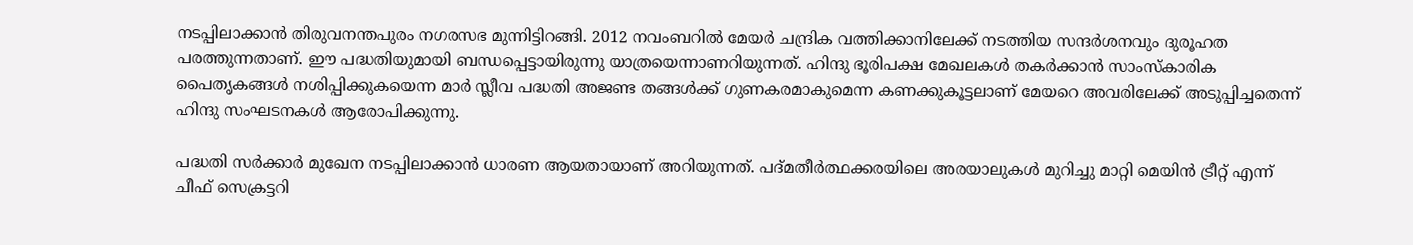നടപ്പിലാക്കാന്‍ തിരുവനന്തപുരം നഗരസഭ മുന്നിട്ടിറങ്ങി. 2012 നവംബറില്‍ മേയര്‍ ചന്ദ്രിക വത്തിക്കാനിലേക്ക് നടത്തിയ സന്ദര്‍ശനവും ദുരൂഹത പരത്തുന്നതാണ്. ഈ പദ്ധതിയുമായി ബന്ധപ്പെട്ടായിരുന്നു യാത്രയെന്നാണറിയുന്നത്. ഹിന്ദു ഭൂരിപക്ഷ മേഖലകള്‍ തകര്‍ക്കാന്‍ സാംസ്‌കാരിക പൈതൃകങ്ങള്‍ നശിപ്പിക്കുകയെന്ന മാര്‍ സ്ലീവ പദ്ധതി അജണ്ട തങ്ങള്‍ക്ക് ഗുണകരമാകുമെന്ന കണക്കുകൂട്ടലാണ് മേയറെ അവരിലേക്ക് അടുപ്പിച്ചതെന്ന് ഹിന്ദു സംഘടനകള്‍ ആരോപിക്കുന്നു.

പദ്ധതി സര്‍ക്കാര്‍ മുഖേന നടപ്പിലാക്കാന്‍ ധാരണ ആയതായാണ് അറിയുന്നത്. പദ്മതീര്‍ത്ഥക്കരയിലെ അരയാലുകള്‍ മുറിച്ചു മാറ്റി മെയിന്‍ ട്രീറ്റ് എന്ന് ചീഫ് സെക്രട്ടറി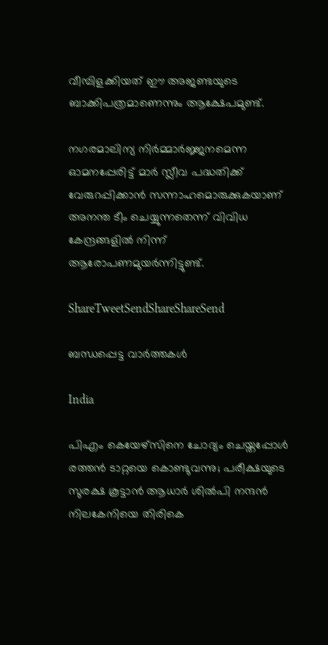വീമ്പിളക്കിയത് ഈ അജണ്ടയുടെ ബാക്കിപത്രമാണെന്നും ആക്ഷേപമുണ്ട്.

നഗരമാലിന്യ നിര്‍മ്മാര്‍ജ്ജനമെന്ന ഓമനപ്പേരിട്ട് മാര്‍ സ്ലീവ പദ്ധതിക്ക് വേരുറപ്പിക്കാന്‍ സന്നാഹമൊരുക്കുകയാണ് അനന്ത ടീം ചെയ്യുന്നതെന്ന് വിവിധ കേന്ദ്രങ്ങളില്‍ നിന്ന് ആരോപണമുയര്‍ന്നിട്ടുണ്ട്.

ShareTweetSendShareShareSend

ബന്ധപ്പെട്ട വാര്‍ത്തകള്‍

India

പിഎം കെയേഴ്സിനെ ചോദ്യം ചെയ്തപ്പോള്‍ രത്തന്‍ ടാറ്റയെ കൊണ്ടുവന്നു; പരീക്ഷയുടെ സുരക്ഷ കൂട്ടാന്‍ ആധാര്‍ ശില്‍പി നന്ദന്‍ നിലകേനിയെ തിരികെ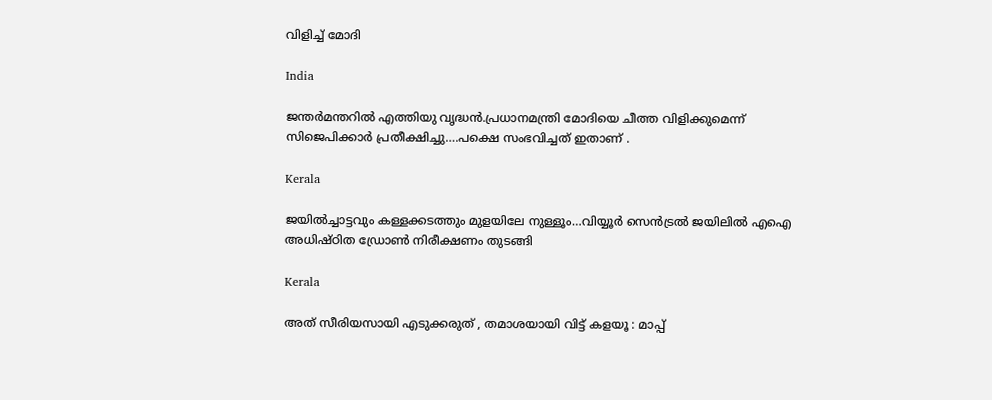വിളിച്ച് മോദി

India

ജന്തര്‍മന്തറില്‍ എത്തിയു വൃദ്ധന്‍.പ്രധാനമന്ത്രി മോദിയെ ചീത്ത വിളിക്കുമെന്ന് സിജെപിക്കാര്‍ പ്രതീക്ഷിച്ചു….പക്ഷെ സംഭവിച്ചത് ഇതാണ് .

Kerala

ജയില്‍ച്ചാട്ടവും കള്ളക്കടത്തും മുളയിലേ നുള്ളൂം…വിയ്യൂര്‍ സെന്‍ട്രല്‍ ജയിലില്‍ എഐ അധിഷ്ഠിത ഡ്രോണ്‍ നിരീക്ഷണം തുടങ്ങി

Kerala

അത് സീരിയസായി എടുക്കരുത് , തമാശയായി വിട്ട് കളയൂ : മാപ്പ്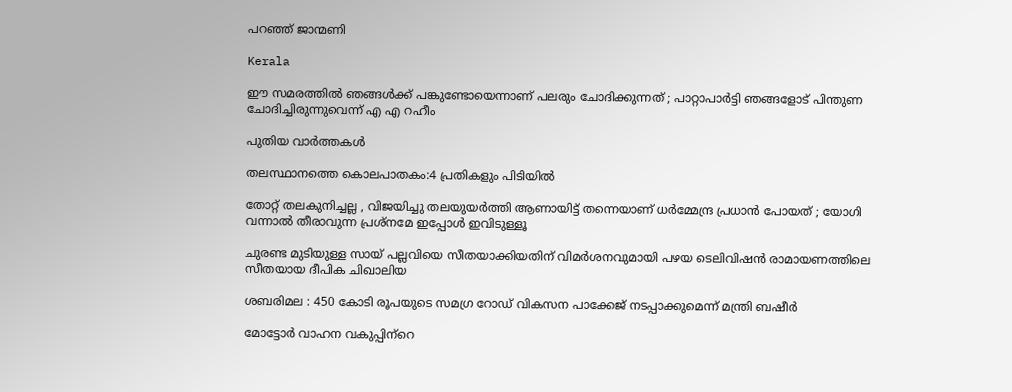പറഞ്ഞ് ജാന്മണി

Kerala

ഈ സമരത്തിൽ ഞങ്ങൾക്ക് പങ്കുണ്ടോയെന്നാണ് പലരും ചോദിക്കുന്നത് ; പാറ്റാപാർട്ടി ഞങ്ങളോട് പിന്തുണ ചോദിച്ചിരുന്നുവെന്ന് എ എ റഹീം

പുതിയ വാര്‍ത്തകള്‍

തലസ്ഥാനത്തെ കൊലപാതകം:4 പ്രതികളും പിടിയില്‍

തോറ്റ് തലകുനിച്ചല്ല , വിജയിച്ചു തലയുയർത്തി ആണായിട്ട് തന്നെയാണ് ധർമ്മേന്ദ്ര പ്രധാൻ പോയത് ; യോഗി വന്നാൽ തീരാവുന്ന പ്രശ്നമേ ഇപ്പോൾ ഇവിടുള്ളൂ

ചുരണ്ട മുടിയുള്ള സായ് പല്ലവിയെ സീതയാക്കിയതിന് വിമര്‍ശനവുമായി പഴയ ടെലിവിഷന്‍ രാമായണത്തിലെ സീതയായ ദീപിക ചിഖാലിയ

ശബരിമല : 450 കോടി രൂപയുടെ സമഗ്ര റോഡ് വികസന പാക്കേജ് നടപ്പാക്കുമെന്ന് മന്ത്രി ബഷീര്‍

മോട്ടോര്‍ വാഹന വകുപ്പിന്‌റെ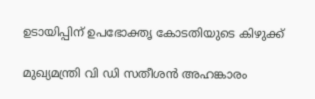ഉടായിപ്പിന് ഉപഭോക്തൃ കോടതിയുടെ കിഴുക്ക്

മുഖ്യമന്ത്രി വി ഡി സതീശന്‍ അഹങ്കാരം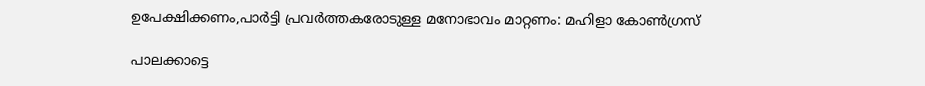ഉപേക്ഷിക്കണം,പാര്‍ട്ടി പ്രവര്‍ത്തകരോടുള്ള മനോഭാവം മാറ്റണം: മഹിളാ കോണ്‍ഗ്രസ്

പാലക്കാട്ടെ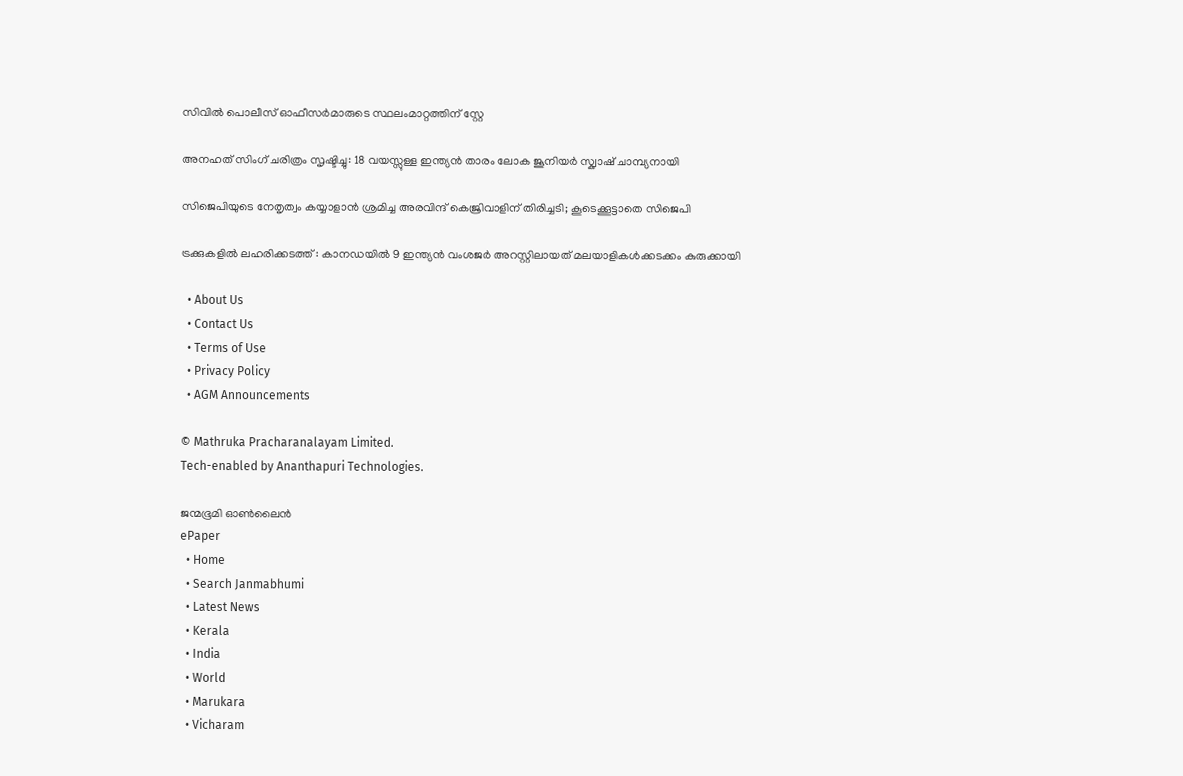സിവില്‍ പൊലീസ് ഓഫീസര്‍മാരുടെ സ്ഥലംമാറ്റത്തിന് സ്റ്റേ

അനഹത് സിംഗ് ചരിത്രം സൃഷ്ടിച്ചു: 18 വയസ്സുള്ള ഇന്ത്യൻ താരം ലോക ജൂനിയർ സ്ക്വാഷ് ചാമ്പ്യനായി

സിജെപിയുടെ നേതൃത്വം കയ്യാളാന്‍ ശ്രമിച്ച അരവിന്ദ് കെജ്രിവാളിന് തിരിച്ചടി; കൂടെക്കൂട്ടാതെ സിജെപി

ട്രക്കുകളില്‍ ലഹരിക്കടത്ത് : കാനഡയില്‍ 9 ഇന്ത്യന്‍ വംശജര്‍ അറസ്റ്റിലായത് മലയാളികള്‍ക്കടക്കം കുരുക്കായി

  • About Us
  • Contact Us
  • Terms of Use
  • Privacy Policy
  • AGM Announcements

© Mathruka Pracharanalayam Limited.
Tech-enabled by Ananthapuri Technologies.

ജന്മഭൂമി ഓണ്‍ലൈന്‍
ePaper
  • Home
  • Search Janmabhumi
  • Latest News
  • Kerala
  • India
  • World
  • Marukara
  • Vicharam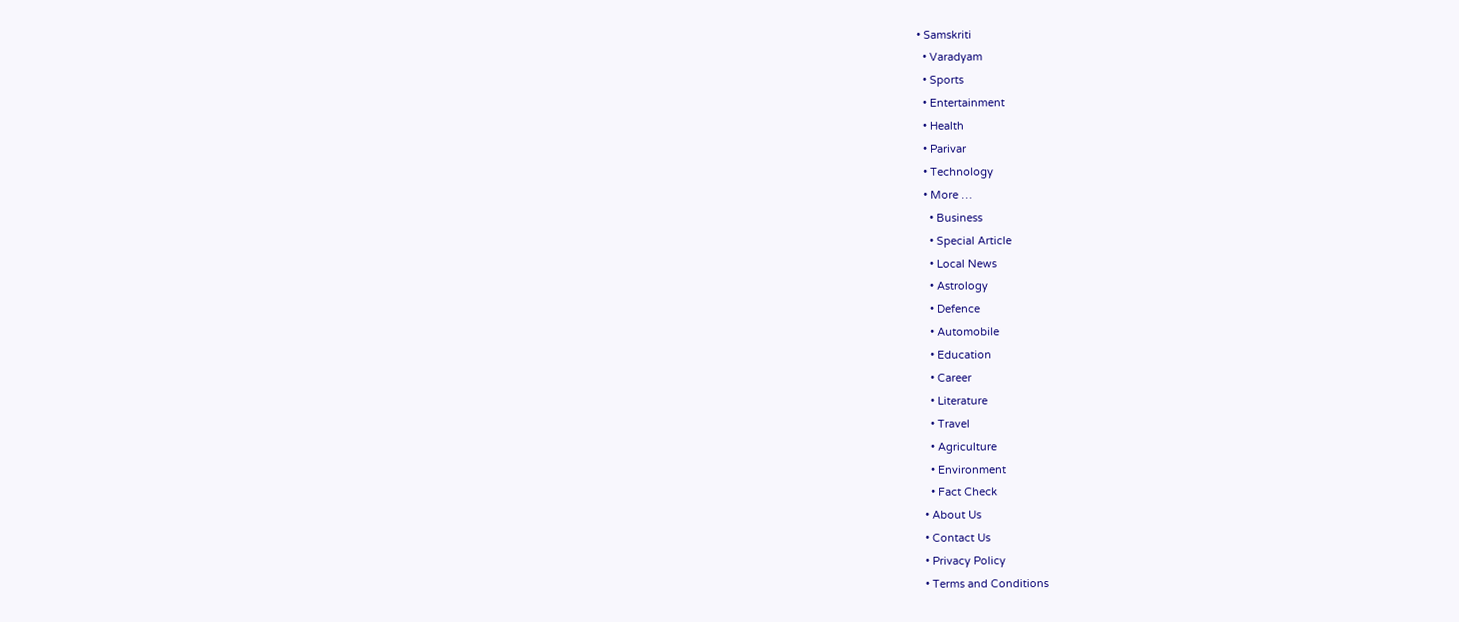• Samskriti
  • Varadyam
  • Sports
  • Entertainment
  • Health
  • Parivar
  • Technology
  • More …
    • Business
    • Special Article
    • Local News
    • Astrology
    • Defence
    • Automobile
    • Education
    • Career
    • Literature
    • Travel
    • Agriculture
    • Environment
    • Fact Check
  • About Us
  • Contact Us
  • Privacy Policy
  • Terms and Conditions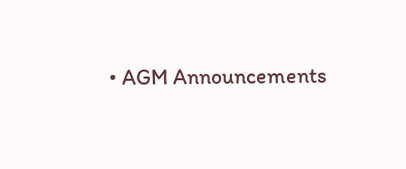• AGM Announcements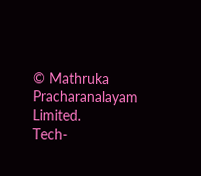© Mathruka Pracharanalayam Limited.
Tech-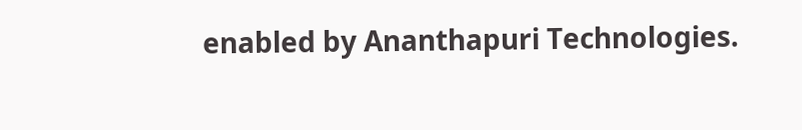enabled by Ananthapuri Technologies.